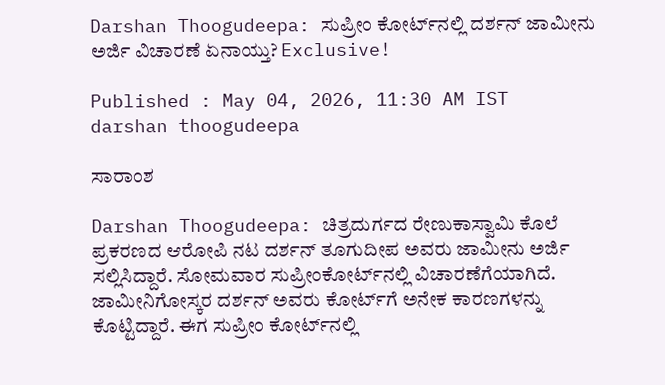Darshan Thoogudeepa: ಸುಪ್ರೀಂ ಕೋರ್ಟ್‌ನಲ್ಲಿ ದರ್ಶನ್‌ ಜಾಮೀನು ಅರ್ಜಿ ವಿಚಾರಣೆ ಏನಾಯ್ತು? Exclusive!

Published : May 04, 2026, 11:30 AM IST
darshan thoogudeepa

ಸಾರಾಂಶ

Darshan Thoogudeepa: ಚಿತ್ರದುರ್ಗದ ರೇಣುಕಾಸ್ವಾಮಿ ಕೊಲೆ ಪ್ರಕರಣದ ಆರೋಪಿ ನಟ ದರ್ಶನ್ ತೂಗುದೀಪ ಅವರು ಜಾಮೀನು ಅರ್ಜಿ ಸಲ್ಲಿಸಿದ್ದಾರೆ. ಸೋಮವಾರ ಸುಪ್ರೀಂಕೋರ್ಟ್‌ನಲ್ಲಿ ವಿಚಾರಣೆಗೆಯಾಗಿದೆ. ಜಾಮೀನಿಗೋಸ್ಕರ ದರ್ಶನ್‌ ಅವರು ಕೋರ್ಟ್‌ಗೆ ಅನೇಕ ಕಾರಣಗಳನ್ನು ಕೊಟ್ಟಿದ್ದಾರೆ. ಈಗ ಸುಪ್ರೀಂ ಕೋರ್ಟ್‌ನಲ್ಲಿ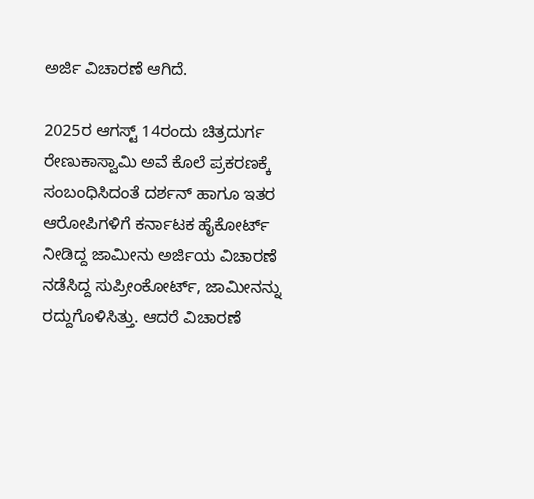ಅರ್ಜಿ ವಿಚಾರಣೆ ಆಗಿದೆ.

2025ರ ಆಗಸ್ಟ್ 14ರಂದು ಚಿತ್ರದುರ್ಗ ರೇಣುಕಾಸ್ವಾಮಿ ಅವೆ ಕೊಲೆ ಪ್ರಕರಣಕ್ಕೆ ಸಂಬಂಧಿಸಿದಂತೆ ದರ್ಶನ್‌ ಹಾಗೂ ಇತರ ಆರೋಪಿಗಳಿಗೆ ಕರ್ನಾಟಕ ಹೈಕೋರ್ಟ್‌ ನೀಡಿದ್ದ ಜಾಮೀನು ಅರ್ಜಿಯ ವಿಚಾರಣೆ ನಡೆಸಿದ್ದ ಸುಪ್ರೀಂಕೋರ್ಟ್, ಜಾಮೀನನ್ನು ರದ್ದುಗೊಳಿಸಿತ್ತು. ಆದರೆ ವಿಚಾರಣೆ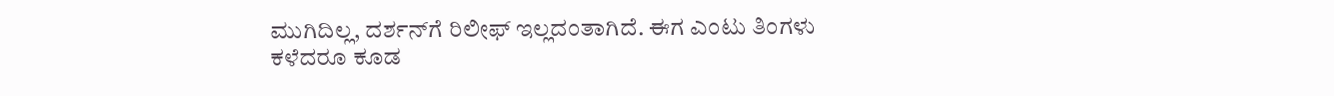ಮುಗಿದಿಲ್ಲ, ದರ್ಶನ್‌ಗೆ ರಿಲೀಫ್‌ ಇಲ್ಲದಂತಾಗಿದೆ. ಈಗ ಎಂಟು ತಿಂಗಳು ಕಳೆದರೂ ಕೂಡ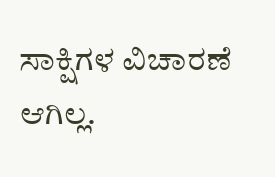ಸಾಕ್ಷಿಗಳ ವಿಚಾರಣೆ ಆಗಿಲ್ಲ.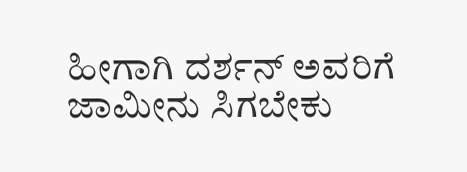ಹೀಗಾಗಿ ದರ್ಶನ್‌ ಅವರಿಗೆ ಜಾಮೀನು ಸಿಗಬೇಕು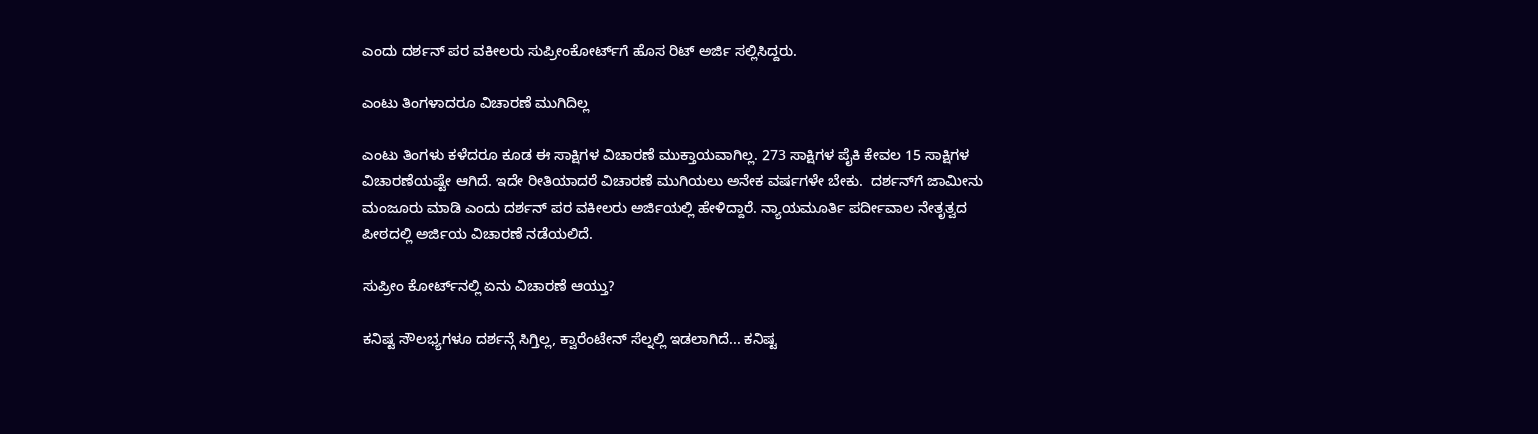ಎಂದು ದರ್ಶನ್ ಪರ ವಕೀಲರು ಸುಪ್ರೀಂಕೋರ್ಟ್‌ಗೆ ಹೊಸ ರಿಟ್ ಅರ್ಜಿ ಸಲ್ಲಿಸಿದ್ದರು.

ಎಂಟು ತಿಂಗಳಾದರೂ ವಿಚಾರಣೆ ಮುಗಿದಿಲ್ಲ

ಎಂಟು ತಿಂಗಳು ಕಳೆದರೂ ಕೂಡ ಈ ಸಾಕ್ಷಿಗಳ ವಿಚಾರಣೆ ಮುಕ್ತಾಯವಾಗಿಲ್ಲ. 273 ಸಾಕ್ಷಿಗಳ ಪೈಕಿ ಕೇವಲ 15 ಸಾಕ್ಷಿಗಳ ವಿಚಾರಣೆಯಷ್ಟೇ ಆಗಿದೆ. ಇದೇ ರೀತಿಯಾದರೆ ವಿಚಾರಣೆ ಮುಗಿಯಲು ಅನೇಕ ವರ್ಷಗಳೇ ಬೇಕು.  ದರ್ಶನ್‌ಗೆ ಜಾಮೀನು ಮಂಜೂರು ಮಾಡಿ ಎಂದು ದರ್ಶನ್ ಪರ ವಕೀಲರು ಅರ್ಜಿಯಲ್ಲಿ ಹೇಳಿದ್ದಾರೆ. ನ್ಯಾಯಮೂರ್ತಿ ಪರ್ದೀವಾಲ ನೇತೃತ್ವದ ಪೀಠದಲ್ಲಿ ಅರ್ಜಿಯ ವಿಚಾರಣೆ ನಡೆಯಲಿದೆ.

ಸುಪ್ರೀಂ ಕೋರ್ಟ್‌ನಲ್ಲಿ ಏನು ವಿಚಾರಣೆ ಆಯ್ತು?

ಕನಿಷ್ಟ ಸೌಲಭ್ಯಗಳೂ ದರ್ಶನ್ಗೆ ಸಿಗ್ತಿಲ್ಲ, ಕ್ವಾರೆಂಟೇನ್ ಸೆಲ್ನಲ್ಲಿ ಇಡಲಾಗಿದೆ... ಕನಿಷ್ಟ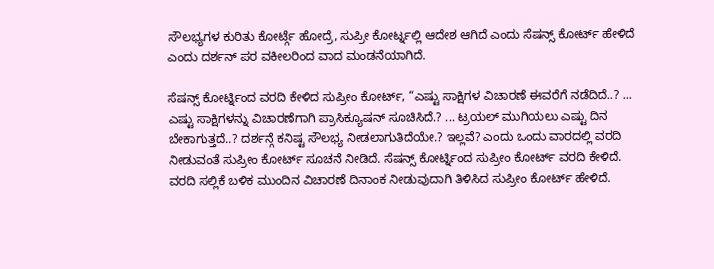ಸೌಲಭ್ಯಗಳ ಕುರಿತು ಕೋರ್ಟ್ಗೆ ಹೋದ್ರೆ, ಸುಪ್ರೀ ಕೋರ್ಟ್ನಲ್ಲಿ ಆದೇಶ ಆಗಿದೆ ಎಂದು ಸೆಷನ್ಸ್ ಕೋರ್ಟ್ ಹೇಳಿದೆ ಎಂದು ದರ್ಶನ್ ಪರ ವಕೀಲರಿಂದ ವಾದ ಮಂಡನೆಯಾಗಿದೆ.

ಸೆಷನ್ಸ್ ಕೋರ್ಟ್ನಿಂದ ವರದಿ ಕೇಳಿದ ಸುಪ್ರೀಂ ಕೋರ್ಟ್, “ಎಷ್ಟು ಸಾಕ್ಷಿಗಳ ವಿಚಾರಣೆ ಈವರೆಗೆ ನಡೆದಿದೆ..? ... ಎಷ್ಟು ಸಾಕ್ಷಿಗಳನ್ನು ವಿಚಾರಣೆಗಾಗಿ ಪ್ರಾಸಿಕ್ಯೂಷನ್ ಸೂಚಿಸಿದೆ.? ... ಟ್ರಯಲ್ ಮುಗಿಯಲು ಎಷ್ಟು ದಿನ ಬೇಕಾಗುತ್ತದೆ..? ದರ್ಶನ್ಗೆ ಕನಿಷ್ಟ ಸೌಲಭ್ಯ ನೀಡಲಾಗುತಿದೆಯೇ.? ಇಲ್ಲವೆ? ಎಂದು ಒಂದು ವಾರದಲ್ಲಿ ವರದಿ ನೀಡುವಂತೆ ಸುಪ್ರೀಂ ಕೋರ್ಟ್ ಸೂಚನೆ ನೀಡಿದೆ. ಸೆಷನ್ಸ್ ಕೋರ್ಟ್ನಿಂದ ಸುಪ್ರೀಂ ಕೋರ್ಟ್ ವರದಿ ಕೇಳಿದೆ. ವರದಿ ಸಲ್ಲಿಕೆ ಬಳಿಕ ಮುಂದಿನ ವಿಚಾರಣೆ ದಿನಾಂಕ ನೀಡುವುದಾಗಿ ತಿಳಿಸಿದ ಸುಪ್ರೀಂ ಕೋರ್ಟ್ ಹೇಳಿದೆ.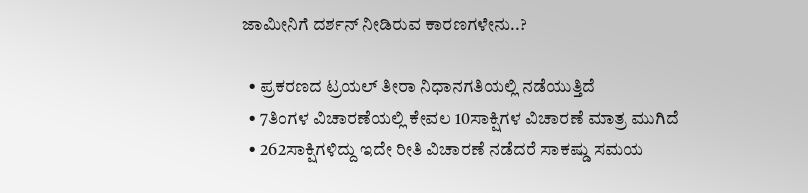ಜಾಮೀನಿಗೆ ದರ್ಶನ್ ನೀಡಿರುವ ಕಾರಣಗಳೇನು..?

  • ಪ್ರಕರಣದ ಟ್ರಯಲ್ ತೀರಾ ನಿಧಾನಗತಿಯಲ್ಲಿ ನಡೆಯುತ್ತಿದೆ
  • 7ತಿಂಗಳ ವಿಚಾರಣೆಯಲ್ಲಿ ಕೇವಲ 10ಸಾಕ್ಷಿಗಳ ವಿಚಾರಣೆ ಮಾತ್ರ ಮುಗಿದೆ
  • 262ಸಾಕ್ಷಿಗಳಿದ್ದು ಇದೇ ರೀತಿ ವಿಚಾರಣೆ ನಡೆದರೆ ಸಾಕಷ್ಡು ಸಮಯ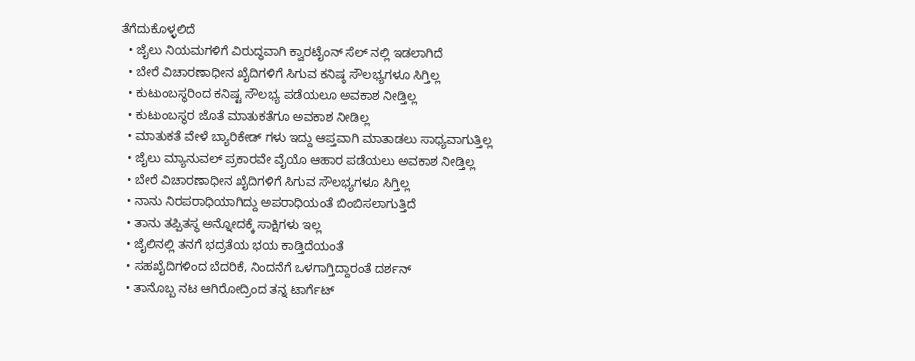ತೆಗೆದುಕೊಳ್ಳಲಿದೆ
  • ಜೈಲು ನಿಯಮಗಳಿಗೆ ವಿರುದ್ಧವಾಗಿ ಕ್ವಾರಟೈಂನ್ ಸೆಲ್ ನಲ್ಲಿ ಇಡಲಾಗಿದೆ
  • ಬೇರೆ ವಿಚಾರಣಾಧೀನ ಖೈದಿಗಳಿಗೆ ಸಿಗುವ ಕನಿಷ್ಠ ಸೌಲಭ್ಯಗಳೂ ಸಿಗ್ತಿಲ್ಲ
  • ಕುಟುಂಬಸ್ಥರಿಂದ ಕನಿಷ್ಟ ಸೌಲಭ್ಯ ಪಡೆಯಲೂ ಅವಕಾಶ ನೀಡ್ತಿಲ್ಲ
  • ಕುಟುಂಬಸ್ಥರ ಜೊತೆ ಮಾತುಕತೆಗೂ ಅವಕಾಶ ನೀಡಿಲ್ಲ
  • ಮಾತುಕತೆ ವೇಳೆ ಬ್ಯಾರಿಕೇಡ್ ಗಳು ಇದ್ದು ಆಪ್ತವಾಗಿ ಮಾತಾಡಲು ಸಾಧ್ಯವಾಗುತ್ತಿಲ್ಲ
  • ಜೈಲು ಮ್ಯಾನುವಲ್ ಪ್ರಕಾರವೇ ವೈಯೊ ಆಹಾರ ಪಡೆಯಲು ಅವಕಾಶ ನೀಡ್ತಿಲ್ಲ
  • ಬೇರೆ ವಿಚಾರಣಾಧೀನ ಖೈದಿಗಳಿಗೆ ಸಿಗುವ ಸೌಲಭ್ಯಗಳೂ ಸಿಗ್ತಿಲ್ಲ
  • ನಾನು ನಿರಪರಾಧಿಯಾಗಿದ್ದು ಅಪರಾಧಿಯಂತೆ ಬಿಂಬಿಸಲಾಗುತ್ತಿದೆ
  • ತಾನು ತಪ್ಪಿತಸ್ಥ ಅನ್ನೋದಕ್ಕೆ ಸಾಕ್ಷಿಗಳು ಇಲ್ಲ
  • ಜೈಲಿನಲ್ಲಿ ತನಗೆ ಭದ್ರತೆಯ ಭಯ ಕಾಡ್ತಿದೆಯಂತೆ
  • ಸಹಖೈದಿಗಳಿಂದ ಬೆದರಿಕೆ, ನಿಂದನೆಗೆ ಒಳಗಾಗ್ತಿದ್ದಾರಂತೆ ದರ್ಶನ್
  • ತಾನೊಬ್ಬ ನಟ ಆಗಿರೋದ್ರಿಂದ ತನ್ನ ಟಾರ್ಗೆಟ್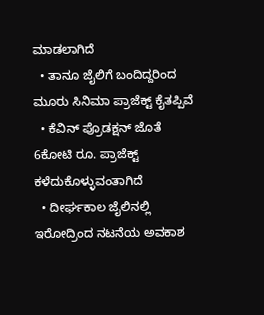ಮಾಡಲಾಗಿದೆ
  • ತಾನೂ ಜೈಲಿಗೆ ಬಂದಿದ್ದರಿಂದ ಮೂರು ಸಿನಿಮಾ ಪ್ರಾಜೆಕ್ಟ್ ಕೈತಪ್ಪಿವೆ
  • ಕೆವಿನ್ ಪ್ರೊಡಕ್ಷನ್ ಜೊತೆ 6ಕೋಟಿ ರೂ. ಪ್ರಾಜೆಕ್ಟ್ ಕಳೆದುಕೊಳ್ಳುವಂತಾಗಿದೆ
  • ದೀರ್ಘಕಾಲ ಜೈಲಿನಲ್ಲಿ ಇರೋದ್ರಿಂದ ನಟನೆಯ ಅವಕಾಶ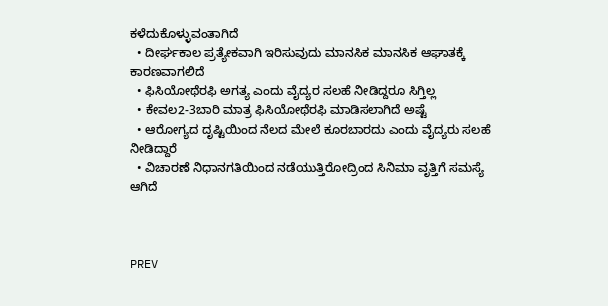ಕಳೆದುಕೊಳ್ಳುವಂತಾಗಿದೆ
  • ದೀರ್ಘಕಾಲ ಪ್ರತ್ಯೇಕವಾಗಿ ಇರಿಸುವುದು ಮಾನಸಿಕ ಮಾನಸಿಕ ಆಘಾತಕ್ಕೆ ಕಾರಣವಾಗಲಿದೆ
  • ಫಿಸಿಯೋಥೆರಫಿ ಅಗತ್ಯ ಎಂದು ವೈದ್ಯರ ಸಲಹೆ ನೀಡಿದ್ದರೂ ಸಿಗ್ತಿಲ್ಲ
  • ಕೇವಲ‌2-3ಬಾರಿ ಮಾತ್ರ ಫಿಸಿಯೋಥೆರಫಿ ಮಾಡಿಸಲಾಗಿದೆ ಅಷ್ಟೆ
  • ಆರೋಗ್ಯದ ದೃಷ್ಟಿಯಿಂದ ನೆಲದ ಮೇಲೆ‌ ಕೂರಬಾರದು ಎಂದು ವೈದ್ಯರು ಸಲಹೆ ನೀಡಿದ್ದಾರೆ
  • ವಿಚಾರಣೆ ನಿಧಾನಗತಿಯಿಂದ‌ ನಡೆಯುತ್ತಿರೋದ್ರಿಂದ‌ ಸಿನಿಮಾ ವೃತ್ತಿಗೆ ಸಮಸ್ಯೆ ಆಗಿದೆ



PREV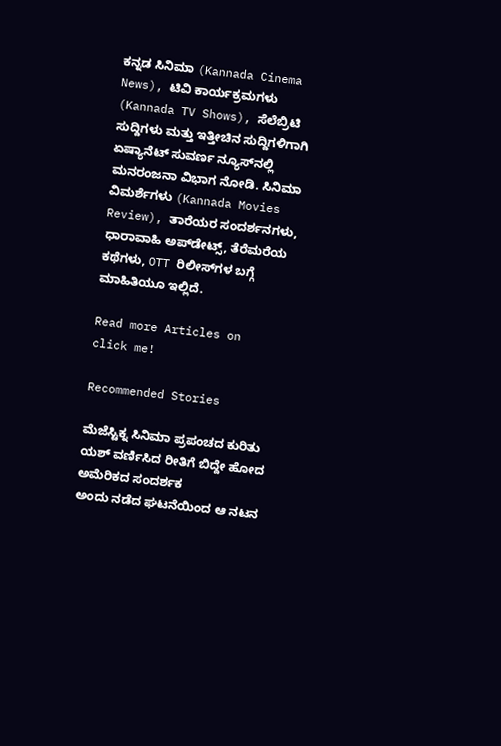ಕನ್ನಡ ಸಿನಿಮಾ (Kannada Cinema News), ಟಿವಿ ಕಾರ್ಯಕ್ರಮಗಳು (Kannada TV Shows), ಸೆಲೆಬ್ರಿಟಿ ಸುದ್ದಿಗಳು ಮತ್ತು ಇತ್ತೀಚಿನ ಸುದ್ದಿಗಳಿಗಾಗಿ ಏಷ್ಯಾನೆಟ್ ಸುವರ್ಣ ನ್ಯೂಸ್‌ನಲ್ಲಿ ಮನರಂಜನಾ ವಿಭಾಗ ನೋಡಿ. ಸಿನಿಮಾ ವಿಮರ್ಶೆಗಳು (Kannada Movies Review), ತಾರೆಯರ ಸಂದರ್ಶನಗಳು, ಧಾರಾವಾಹಿ ಅಪ್‌ಡೇಟ್ಸ್‌, ತೆರೆಮರೆಯ ಕಥೆಗಳು, OTT ರಿಲೀಸ್‌ಗಳ ಬಗ್ಗೆ ಮಾಹಿತಿಯೂ ಇಲ್ಲಿದೆ.

Read more Articles on
click me!

Recommended Stories

ಮೆಜೆಸ್ಟಿಕ್ನ ಸಿನಿಮಾ ಪ್ರಪಂಚದ ಕುರಿತು ಯಶ್ ವರ್ಣಿಸಿದ ರೀತಿಗೆ ಬಿದ್ದೇ ಹೋದ ಅಮೆರಿಕದ ಸಂದರ್ಶಕ
ಅಂದು ನಡೆದ ಘಟನೆಯಿಂದ ಆ ನಟನ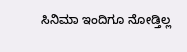ಸಿನಿಮಾ ಇಂದಿಗೂ ನೋಡ್ತಿಲ್ಲ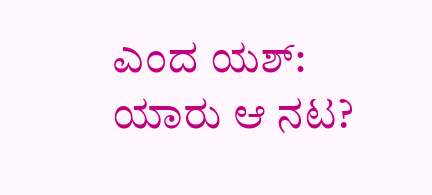ಎಂದ ಯಶ್: ಯಾರು ಆ ನಟ?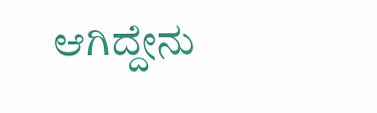ಆಗಿದ್ದೇನು